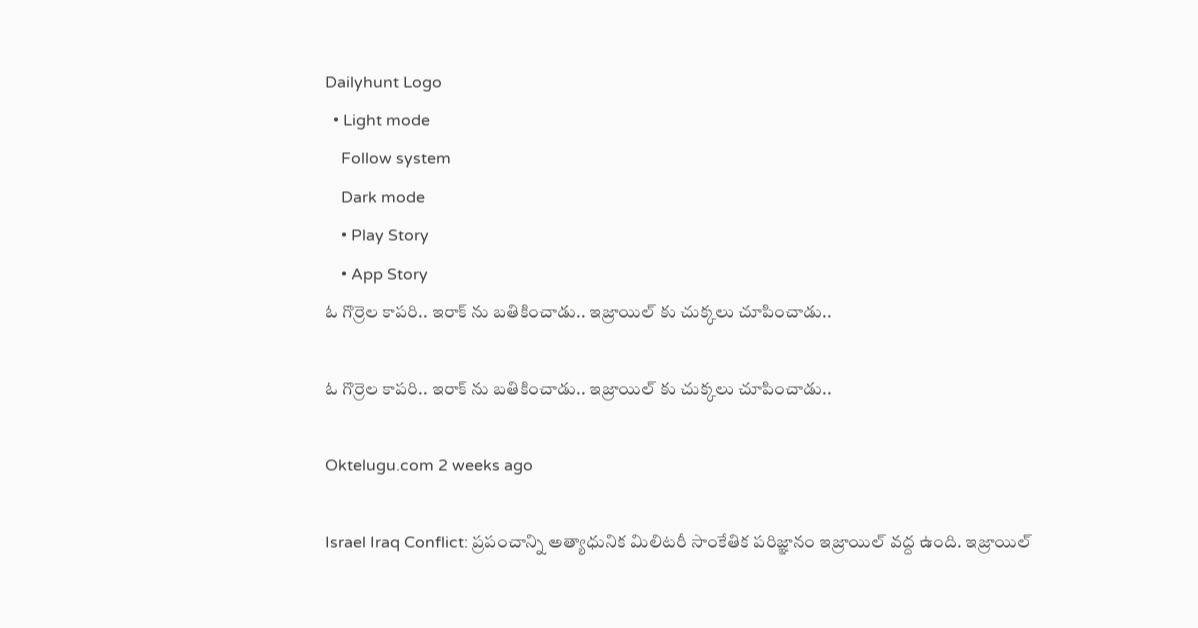Dailyhunt Logo
  • Light mode
    Follow system
    Dark mode
    • Play Story
    • App Story
ఓ గొర్రెల కాపరి.. ఇరాక్ ను బతికించాడు.. ఇజ్రాయిల్ కు చుక్కలు చూపించాడు..

ఓ గొర్రెల కాపరి.. ఇరాక్ ను బతికించాడు.. ఇజ్రాయిల్ కు చుక్కలు చూపించాడు..

Oktelugu.com 2 weeks ago

Israel Iraq Conflict: ప్రపంచాన్ని అత్యాధునిక మిలిటరీ సాంకేతిక పరిజ్ఞానం ఇజ్రాయిల్ వద్ద ఉంది. ఇజ్రాయిల్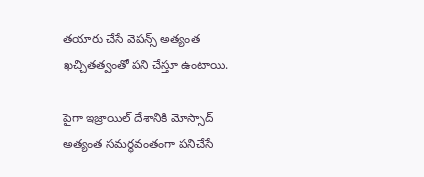తయారు చేసే వెపన్స్ అత్యంత ఖచ్చితత్వంతో పని చేస్తూ ఉంటాయి.

పైగా ఇజ్రాయిల్ దేశానికి మోస్సాద్ అత్యంత సమర్థవంతంగా పనిచేసే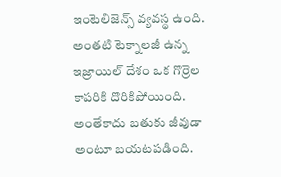ఇంటెలిజెన్స్ వ్యవస్థ ఉంది. అంతటి టెక్నాలజీ ఉన్న ఇజ్రాయిల్ దేశం ఒక గొర్రెల కాపరికి దొరికిపోయింది. అంతేకాదు బతుకు జీవుడా అంటూ బయటపడింది.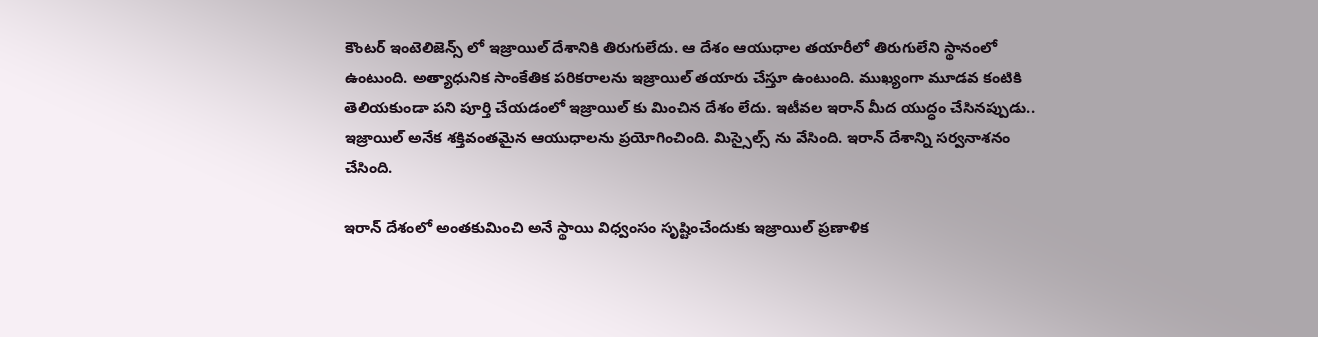కౌంటర్ ఇంటెలిజెన్స్ లో ఇజ్రాయిల్ దేశానికి తిరుగులేదు. ఆ దేశం ఆయుధాల తయారీలో తిరుగులేని స్థానంలో ఉంటుంది. అత్యాధునిక సాంకేతిక పరికరాలను ఇజ్రాయిల్ తయారు చేస్తూ ఉంటుంది. ముఖ్యంగా మూడవ కంటికి తెలియకుండా పని పూర్తి చేయడంలో ఇజ్రాయిల్ కు మించిన దేశం లేదు. ఇటీవల ఇరాన్ మీద యుద్ధం చేసినప్పుడు.. ఇజ్రాయిల్ అనేక శక్తివంతమైన ఆయుధాలను ప్రయోగించింది. మిస్సైల్స్ ను వేసింది. ఇరాన్ దేశాన్ని సర్వనాశనం చేసింది.

ఇరాన్ దేశంలో అంతకుమించి అనే స్థాయి విధ్వంసం సృష్టించేందుకు ఇజ్రాయిల్ ప్రణాళిక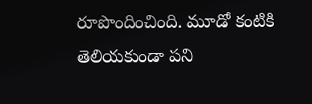రూపొందించింది. మూడో కంటికి తెలియకుండా పని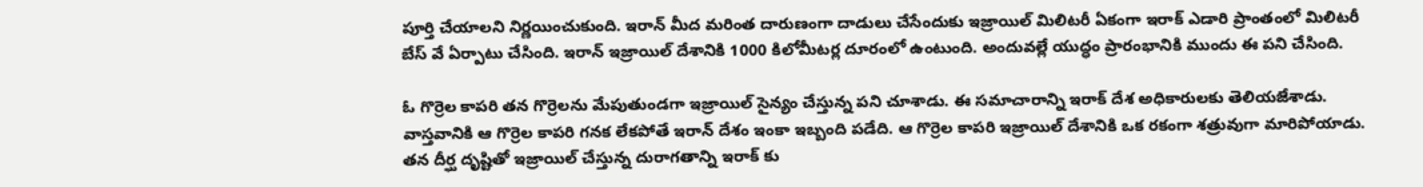పూర్తి చేయాలని నిర్ణయించుకుంది. ఇరాన్ మీద మరింత దారుణంగా దాడులు చేసేందుకు ఇజ్రాయిల్ మిలిటరీ ఏకంగా ఇరాక్ ఎడారి ప్రాంతంలో మిలిటరీ బేస్ వే ఏర్పాటు చేసింది. ఇరాన్ ఇజ్రాయిల్ దేశానికి 1000 కిలోమీటర్ల దూరంలో ఉంటుంది. అందువల్లే యుద్ధం ప్రారంభానికి ముందు ఈ పని చేసింది.

ఓ గొర్రెల కాపరి తన గొర్రెలను మేపుతుండగా ఇజ్రాయిల్ సైన్యం చేస్తున్న పని చూశాడు. ఈ సమాచారాన్ని ఇరాక్ దేశ అధికారులకు తెలియజేశాడు. వాస్తవానికి ఆ గొర్రెల కాపరి గనక లేకపోతే ఇరాన్ దేశం ఇంకా ఇబ్బంది పడేది. ఆ గొర్రెల కాపరి ఇజ్రాయిల్ దేశానికి ఒక రకంగా శత్రువుగా మారిపోయాడు. తన దీర్ఘ దృష్టితో ఇజ్రాయిల్ చేస్తున్న దురాగతాన్ని ఇరాక్ కు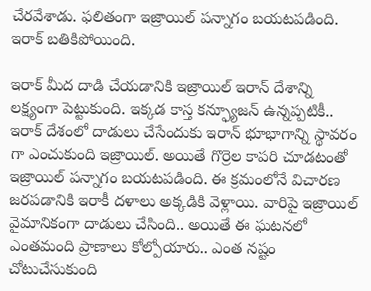చేరవేశాడు. ఫలితంగా ఇజ్రాయిల్ పన్నాగం బయటపడింది. ఇరాక్ బతికిపోయింది.

ఇరాక్ మీద దాడి చేయడానికి ఇజ్రాయిల్ ఇరాన్ దేశాన్ని లక్ష్యంగా పెట్టుకుంది. ఇక్కడ కాస్త కన్ఫ్యూజన్ ఉన్నప్పటికీ.. ఇరాక్ దేశంలో దాడులు చేసేందుకు ఇరాన్ భూభాగాన్ని స్థావరం గా ఎంచుకుంది ఇజ్రాయిల్. అయితే గొర్రెల కాపరి చూడటంతో ఇజ్రాయిల్ పన్నాగం బయటపడింది. ఈ క్రమంలోనే విచారణ జరపడానికి ఇరాకీ దళాలు అక్కడికి వెళ్లాయి. వారిపై ఇజ్రాయిల్ వైమానికంగా దాడులు చేసింది.. అయితే ఈ ఘటనలో ఎంతమంది ప్రాణాలు కోల్పోయారు.. ఎంత నష్టం చోటుచేసుకుంది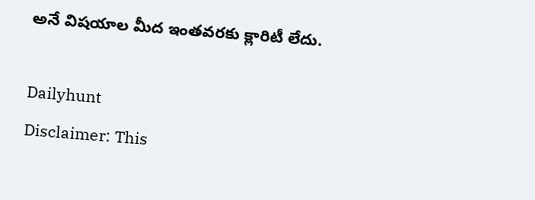అనే విషయాల మీద ఇంతవరకు క్లారిటీ లేదు.

Dailyhunt
Disclaimer: This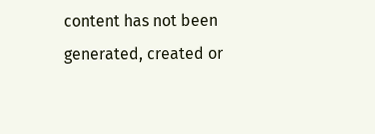content has not been generated, created or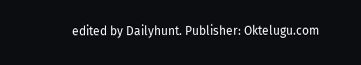edited by Dailyhunt. Publisher: Oktelugu.com